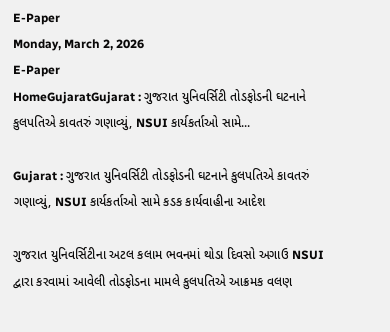E-Paper
Monday, March 2, 2026
E-Paper
HomeGujaratGujarat : ગુજરાત યુનિવર્સિટી તોડફોડની ઘટનાને કુલપતિએ કાવતરું ગણાવ્યું, NSUI કાર્યકર્તાઓ સામે...

Gujarat : ગુજરાત યુનિવર્સિટી તોડફોડની ઘટનાને કુલપતિએ કાવતરું ગણાવ્યું, NSUI કાર્યકર્તાઓ સામે કડક કાર્યવાહીના આદેશ

ગુજરાત યુનિવર્સિટીના અટલ કલામ ભવનમાં થોડા દિવસો અગાઉ NSUI દ્વારા કરવામાં આવેલી તોડફોડના મામલે કુલપતિએ આક્રમક વલણ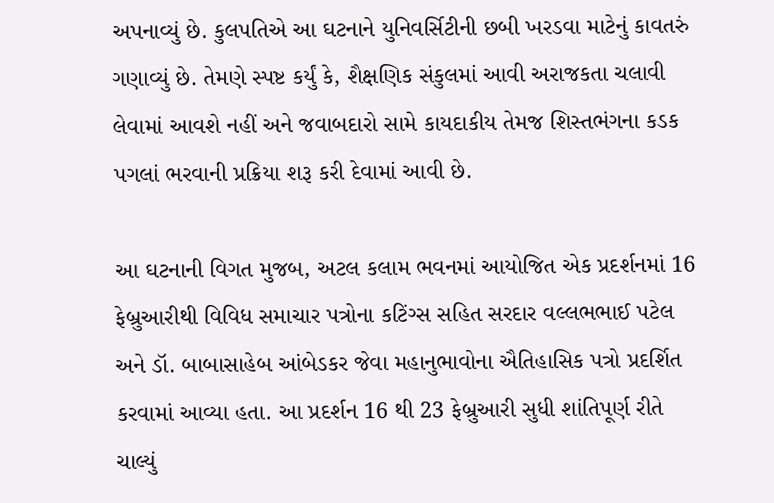અપનાવ્યું છે. કુલપતિએ આ ઘટનાને યુનિવર્સિટીની છબી ખરડવા માટેનું કાવતરું ગણાવ્યું છે. તેમણે સ્પષ્ટ કર્યું કે, શૈક્ષણિક સંકુલમાં આવી અરાજકતા ચલાવી લેવામાં આવશે નહીં અને જવાબદારો સામે કાયદાકીય તેમજ શિસ્તભંગના કડક પગલાં ભરવાની પ્રક્રિયા શરૂ કરી દેવામાં આવી છે.

આ ઘટનાની વિગત મુજબ, અટલ કલામ ભવનમાં આયોજિત એક પ્રદર્શનમાં 16 ફેબ્રુઆરીથી વિવિધ સમાચાર પત્રોના કટિંગ્સ સહિત સરદાર વલ્લભભાઈ પટેલ અને ડૉ. બાબાસાહેબ આંબેડકર જેવા મહાનુભાવોના ઐતિહાસિક પત્રો પ્રદર્શિત કરવામાં આવ્યા હતા. આ પ્રદર્શન 16 થી 23 ફેબ્રુઆરી સુધી શાંતિપૂર્ણ રીતે ચાલ્યું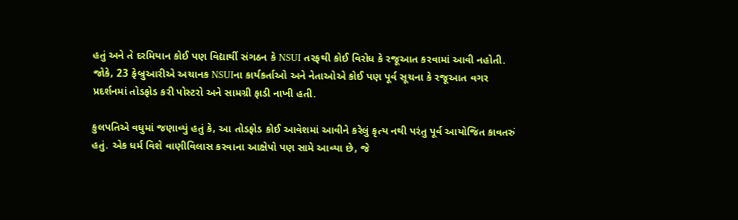હતું અને તે દરમિયાન કોઈ પણ વિદ્યાર્થી સંગઠન કે NSUI તરફથી કોઈ વિરોધ કે રજૂઆત કરવામાં આવી નહોતી. જોકે, 23 ફેબ્રુઆરીએ અચાનક NSUIના કાર્યકર્તાઓ અને નેતાઓએ કોઈ પણ પૂર્વ સૂચના કે રજૂઆત વગર પ્રદર્શનમાં તોડફોડ કરી પોસ્ટરો અને સામગ્રી ફાડી નાખી હતી.

કુલપતિએ વધુમાં જણાવ્યું હતું કે, આ તોડફોડ કોઈ આવેશમાં આવીને કરેલું કૃત્ય નથી પરંતુ પૂર્વ આયોજિત કાવતરું હતું. એક ધર્મ વિશે વાણીવિલાસ કરવાના આક્ષેપો પણ સામે આવ્યા છે, જે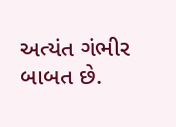અત્યંત ગંભીર બાબત છે.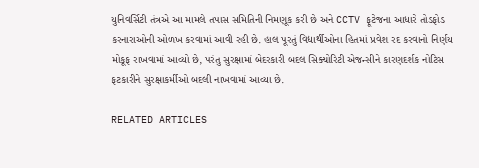યુનિવર્સિટી તંત્રએ આ મામલે તપાસ સમિતિની નિમણૂક કરી છે અને CCTV ફૂટેજના આધારે તોડફોડ કરનારાઓની ઓળખ કરવામાં આવી રહી છે. હાલ પૂરતું વિદ્યાર્થીઓના હિતમાં પ્રવેશ રદ કરવાનો નિર્ણય મોકૂફ રાખવામાં આવ્યો છે, પરંતુ સુરક્ષામાં બેદરકારી બદલ સિક્યોરિટી એજન્સીને કારણદર્શક નોટિસ ફટકારીને સુરક્ષાકર્મીઓ બદલી નાખવામાં આવ્યા છે.

RELATED ARTICLES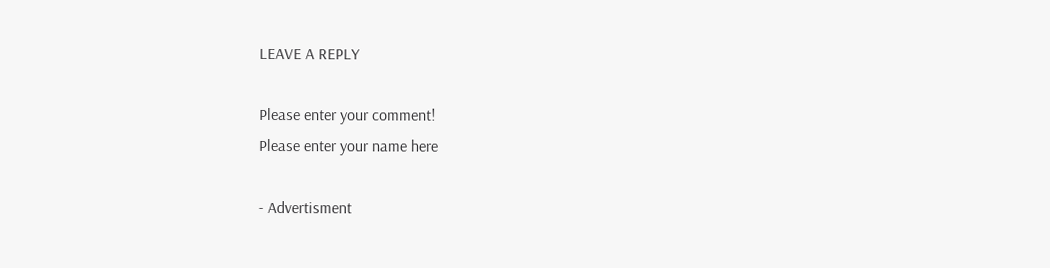LEAVE A REPLY

Please enter your comment!
Please enter your name here

- Advertisment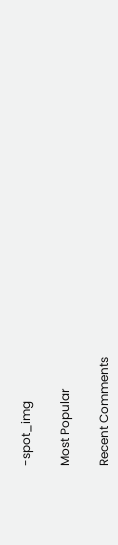-spot_img

Most Popular

Recent Comments